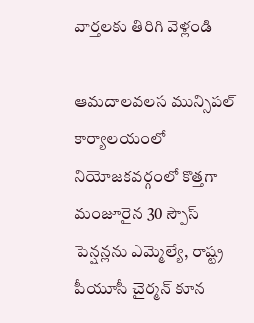వార్తలకు తిరిగి వెళ్లండి

ఆమదాలవలస మున్సిపల్ కార్యాలయంలో నియోజకవర్గంలో కొత్తగా మంజూరైన 30 స్పౌస్ పెన్షన్లను ఎమ్మెల్యే, రాష్ట్ర పీయూసీ చైర్మన్ కూన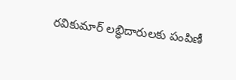రవికుమార్ లబ్ధిదారులకు పంపిణీ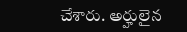చేశారు. అర్హులైన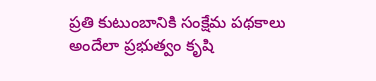ప్రతి కుటుంబానికి సంక్షేమ పథకాలు అందేలా ప్రభుత్వం కృషి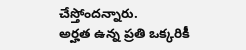చేస్తోందన్నారు.
అర్హత ఉన్న ప్రతి ఒక్కరికీ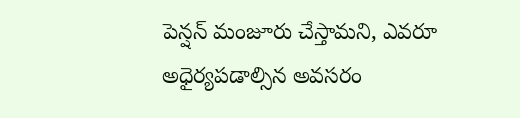పెన్షన్ మంజూరు చేస్తామని, ఎవరూ అధైర్యపడాల్సిన అవసరం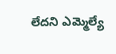లేదని ఎమ్మెల్యే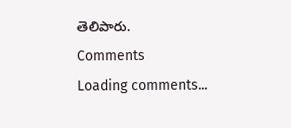తెలిపారు.
Comments
Loading comments...